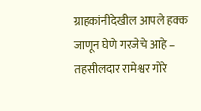ग्राहकांनीदेखील आपले हक्क जाणून घेणे गरजेचे आहे – तहसीलदार रामेश्वर गोरे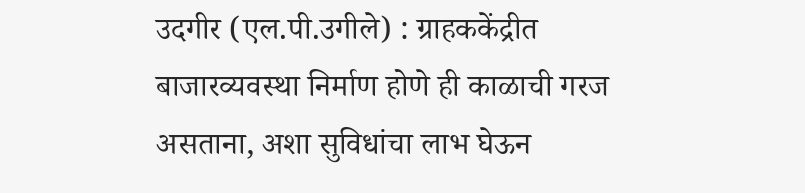उदगीर (एल.पी.उगीले) : ग्राहककेंद्रीत बाजारव्यवस्था निर्माण होणे ही काळाची गरज असताना, अशा सुविधांचा लाभ घेऊन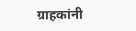ग्राहकांनी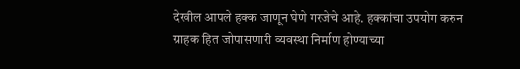देखील आपले हक्क जाणून घेणे गरजेचे आहे. हक्कांचा उपयोग करुन ग्राहक हित जोपासणारी व्यवस्था निर्माण होण्याच्या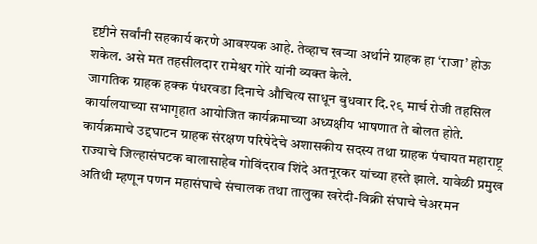दृष्टीने सर्वांनी सहकार्य करणे आवश्यक आहे. तेव्हाच खऱ्या अर्थाने ग्राहक हा ‘राजा’ होऊ शकेल. असे मत तहसीलदार रामेश्वर गोरे यांनी व्यक्त केले.
जागतिक ग्राहक हक्क पंधरवडा दिनाचे औचित्य साधून बुधवार दि.२९ मार्च रोजी तहसिल कार्यालयाच्या सभागृहात आयोजित कार्यक्रमाच्या अध्यक्षीय भाषणात ते बोलत होते.
कार्यक्रमाचे उद्दघाटन ग्राहक संरक्षण परिषेदेचे अशासकीय सदस्य तथा ग्राहक पंचायत महाराष्ट्र राज्याचे जिल्हासंघटक बालासाहेब गोविंदराव शिंदे अतनूरकर यांच्या हस्ते झाले. यावेळी प्रमुख अतिथी म्हणून पणन महासंघाचे संचालक तथा तालुका खरेदी-विक्री संघाचे चेअरमन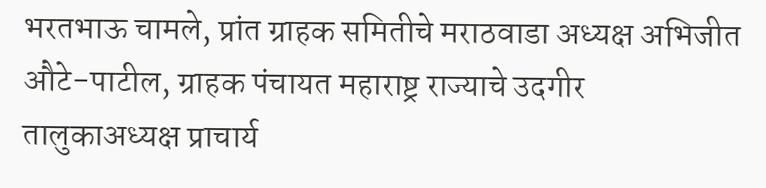भरतभाऊ चामले, प्रांत ग्राहक समितीचे मराठवाडा अध्यक्ष अभिजीत औटे-पाटील, ग्राहक पंचायत महाराष्ट्र राज्याचे उदगीर तालुकाअध्यक्ष प्राचार्य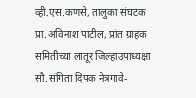व्ही.एस.कणसे, तालुका संघटक प्रा.अविनाश पाटील, प्रांत ग्राहक समितीच्या लातूर जिल्हाउपाध्यक्षा सौ.संगिता दिपक नेत्रगावे-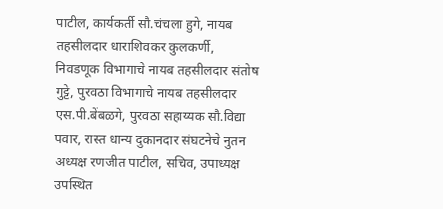पाटील, कार्यकर्ती सौ.चंचला हुगे, नायब तहसीलदार धाराशिवकर कुलकर्णी, निवडणूक विभागाचे नायब तहसीलदार संतोष गुट्टे, पुरवठा विभागाचे नायब तहसीलदार एस.पी.बेंबळगे, पुरवठा सहाय्यक सौ.विद्या पवार, रास्त धान्य दुकानदार संघटनेचे नुतन अध्यक्ष रणजीत पाटील, सचिव, उपाध्यक्ष उपस्थित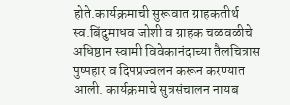होते.कार्यक्रमाची सुरूवात ग्राहकतीर्थ स्व.बिंदुमाधव जोशी व ग्राहक चळवळीचे अधिष्ठान स्वामी विवेकानंदाच्या तैलचित्रास पुष्पहार व दिपप्रज्वलन करून करण्यात आली. कार्यक्रमाचे सुत्रसंचालन नायब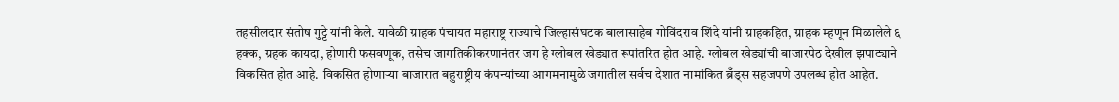तहसीलदार संतोष गुट्टे यांनी केले. यावेळी ग्राहक पंचायत महाराष्ट्र राज्याचे जिल्हासंघटक बालासाहेब गोविंदराव शिंदे यांनी ग्राहकहित, ग्राहक म्हणून मिळालेले ६ हक्क, ग्रहक कायदा, होणारी फसवणूक, तसेच जागतिकीकरणानंतर जग हे ग्लोबल खेड्यात रूपांतरित होत आहे. ग्लोबल खेड्यांची बाजारपेठ देखील झपाट्याने विकसित होत आहे. विकसित होणाऱ्या बाजारात बहुराष्ट्रीय कंपन्यांच्या आगमनामुळे जगातील सर्वच देशात नामांकित ब्रँड्स सहजपणे उपलब्ध होत आहेत.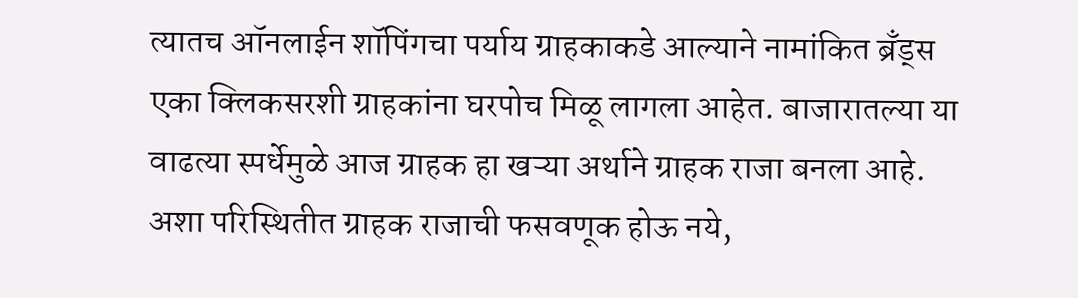त्यातच ऑनलाईन शॉपिंगचा पर्याय ग्राहकाकडे आल्याने नामांकित ब्रँड्स एका क्लिकसरशी ग्राहकांना घरपोच मिळू लागला आहेत. बाजारातल्या या वाढत्या स्पर्धेमुळे आज ग्राहक हा खऱ्या अर्थाने ग्राहक राजा बनला आहे. अशा परिस्थितीत ग्राहक राजाची फसवणूक होऊ नये,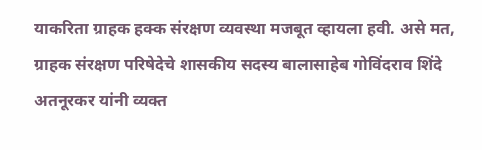याकरिता ग्राहक हक्क संरक्षण व्यवस्था मजबूत व्हायला हवी. असे मत, ग्राहक संरक्षण परिषेदेचे शासकीय सदस्य बालासाहेब गोविंदराव शिंदे अतनूरकर यांनी व्यक्त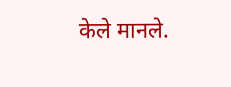केले मानले.